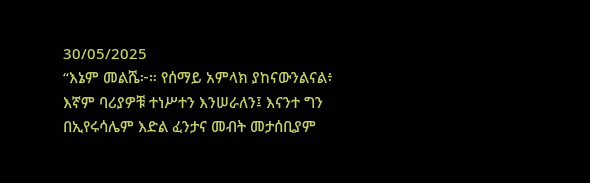30/05/2025
“እኔም መልሼ፦። የሰማይ አምላክ ያከናውንልናል፥ እኛም ባሪያዎቹ ተነሥተን እንሠራለን፤ እናንተ ግን በኢየሩሳሌም እድል ፈንታና መብት መታሰቢያም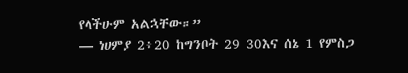የላችሁም አልኋቸው።”
— ነሀምያ 2፥20 ከግንቦት 29 30እና ሰኔ 1 የምስጋ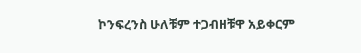ኮንፍረንስ ሁለቹም ተጋብዘቹዋ አይቀርም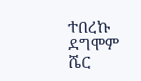ተበረኩ ደግሞም ሼር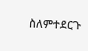ስለምተደርጉ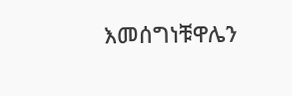እመሰግነቹዋሌን